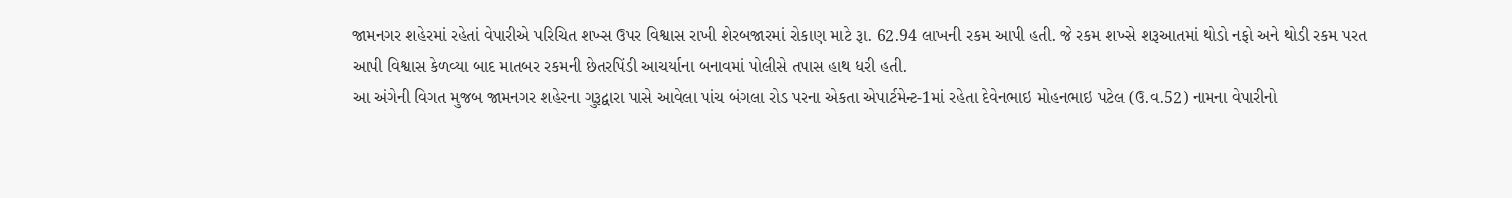જામનગર શહેરમાં રહેતાં વેપારીએ પરિચિત શખ્સ ઉપર વિશ્વાસ રાખી શેરબજારમાં રોકાણ માટે રૂા. 62.94 લાખની રકમ આપી હતી. જે રકમ શખ્સે શરૂઆતમાં થોડો નફો અને થોડી રકમ પરત આપી વિશ્વાસ કેળવ્યા બાદ માતબર રકમની છેતરપિંડી આચર્યાના બનાવમાં પોલીસે તપાસ હાથ ધરી હતી.
આ અંગેની વિગત મુજબ જામનગર શહેરના ગુરૂદ્વારા પાસે આવેલા પાંચ બંગલા રોડ પરના એકતા એપાર્ટમેન્ટ-1માં રહેતા દેવેનભાઇ મોહનભાઇ પટેલ (ઉ.વ.52) નામના વેપારીનો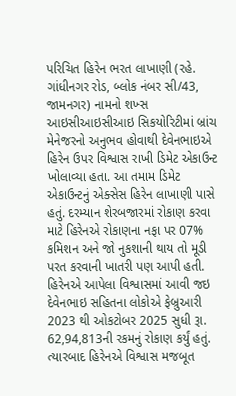પરિચિત હિરેન ભરત લાખાણી (રહે. ગાંધીનગર રોડ, બ્લોક નંબર સી/43, જામનગર) નામનો શખ્સ આઇસીઆઇસીઆઇ સિકયોરિટીમાં બ્રાંચ મેનેજરનો અનુભવ હોવાથી દેવેનભાઇએ હિરેન ઉપર વિશ્વાસ રાખી ડિમેટ એકાઉન્ટ ખોલાવ્યા હતા. આ તમામ ડિમેટ એકાઉન્ટનું એક્સેસ હિરેન લાખાણી પાસે હતું. દરમ્યાન શેરબજારમાં રોકાણ કરવા માટે હિરેનએ રોકાણના નફા પર 07% કમિશન અને જો નુકશાની થાય તો મૂડી પરત કરવાની ખાતરી પણ આપી હતી. હિરેનએ આપેલા વિશ્વાસમાં આવી જઇ દેવેનભાઇ સહિતના લોકોએ ફેબ્રુઆરી 2023 થી ઓકટોબર 2025 સુધી રૂા. 62,94,813ની રકમનું રોકાણ કર્યું હતું. ત્યારબાદ હિરેનએ વિશ્વાસ મજબૂત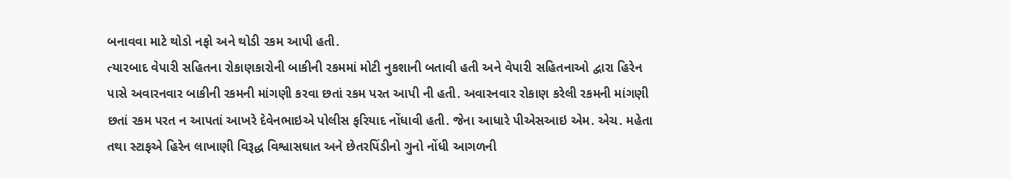બનાવવા માટે થોડો નફો અને થોડી રકમ આપી હતી.
ત્યારબાદ વેપારી સહિતના રોકાણકારોની બાકીની રકમમાં મોટી નુકશાની બતાવી હતી અને વેપારી સહિતનાઓ દ્વારા હિરેન પાસે અવારનવાર બાકીની રકમની માંગણી કરવા છતાં રકમ પરત આપી ની હતી. અવારનવાર રોકાણ કરેલી રકમની માંગણી છતાં રકમ પરત ન આપતાં આખરે દેવેનભાઇએ પોલીસ ફરિયાદ નોંધાવી હતી. જેના આધારે પીએસઆઇ એમ. એચ. મહેતા તથા સ્ટાફએ હિરેન લાખાણી વિરૂદ્ધ વિશ્વાસઘાત અને છેતરપિંડીનો ગુનો નોંધી આગળની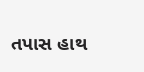તપાસ હાથ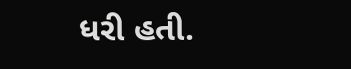ધરી હતી.